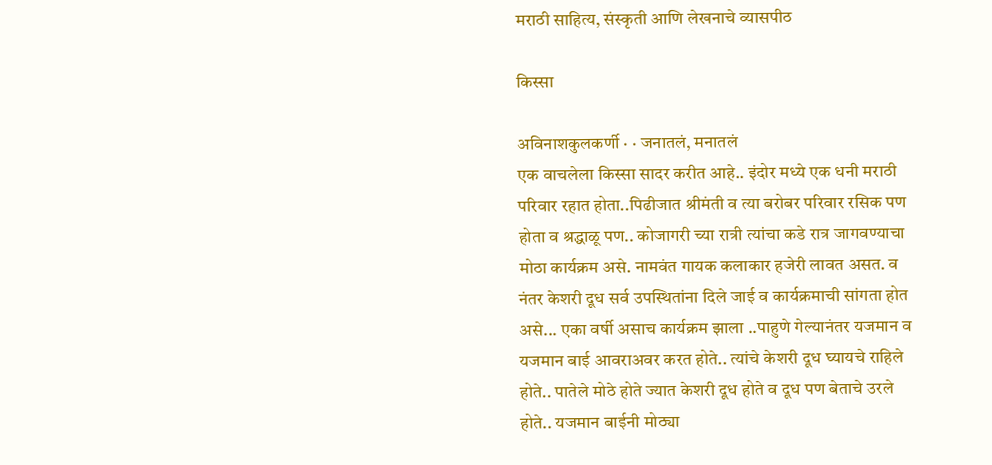मराठी साहित्य, संस्कृती आणि लेखनाचे व्यासपीठ

किस्सा

अविनाशकुलकर्णी · · जनातलं, मनातलं
एक वाचलेला किस्सा सादर करीत आहे.. इंदोर मध्ये एक धनी मराठी परिवार रहात होता..पिढीजात श्रीमंती व त्या बरोबर परिवार रसिक पण होता व श्रद्धाळू पण.. कोजागरी च्या रात्री त्यांचा कडे रात्र जागवण्याचा मोठा कार्यक्रम असे. नामवंत गायक कलाकार हजेरी लावत असत. व नंतर केशरी दूध सर्व उपस्थितांना दिले जाई व कार्यक्रमाची सांगता होत असे... एका वर्षी असाच कार्यक्रम झाला ..पाहुणे गेल्यानंतर यजमान व यजमान बाई आवराअवर करत होते.. त्यांचे केशरी दूध घ्यायचे राहिले होते.. पातेले मोठे होते ज्यात केशरी दूध होते व दूध पण बेताचे उरले होते.. यजमान बाईनी मोठ्या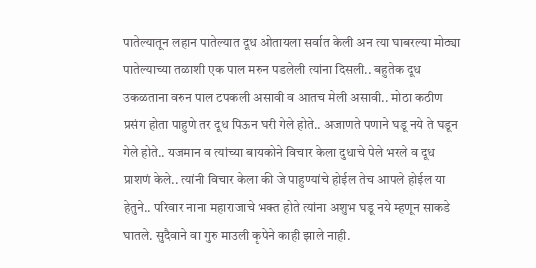पातेल्यातून लहान पातेल्यात दूध ओतायला सर्वात केली अन त्या घाबरल्या मोठ्या पातेल्याच्या तळाशी एक पाल मरुन पडलेली त्यांना दिसली.. बहुतेक दूध उकळताना वरुन पाल टपकली असावी व आतच मेली असावी.. मोठा कठीण प्रसंग होता पाहुणे तर दूध पिऊन घरी गेले होते.. अजाणते पणाने घडू नये ते घडून गेले होते.. यजमान व त्यांच्या बायकोने विचार केला दुधाचे पेले भरले व दूध प्राशणं केले.. त्यांनी विचार केला की जे पाहुण्यांचे होईल तेच आपले होईल या हेतुने.. परिवार नाना महाराजाचे भक्त होते त्यांना अशुभ घडू नये म्हणून साकडे घातले. सुदैवाने वा गुरु माउली कृपेने काही झाले नाही.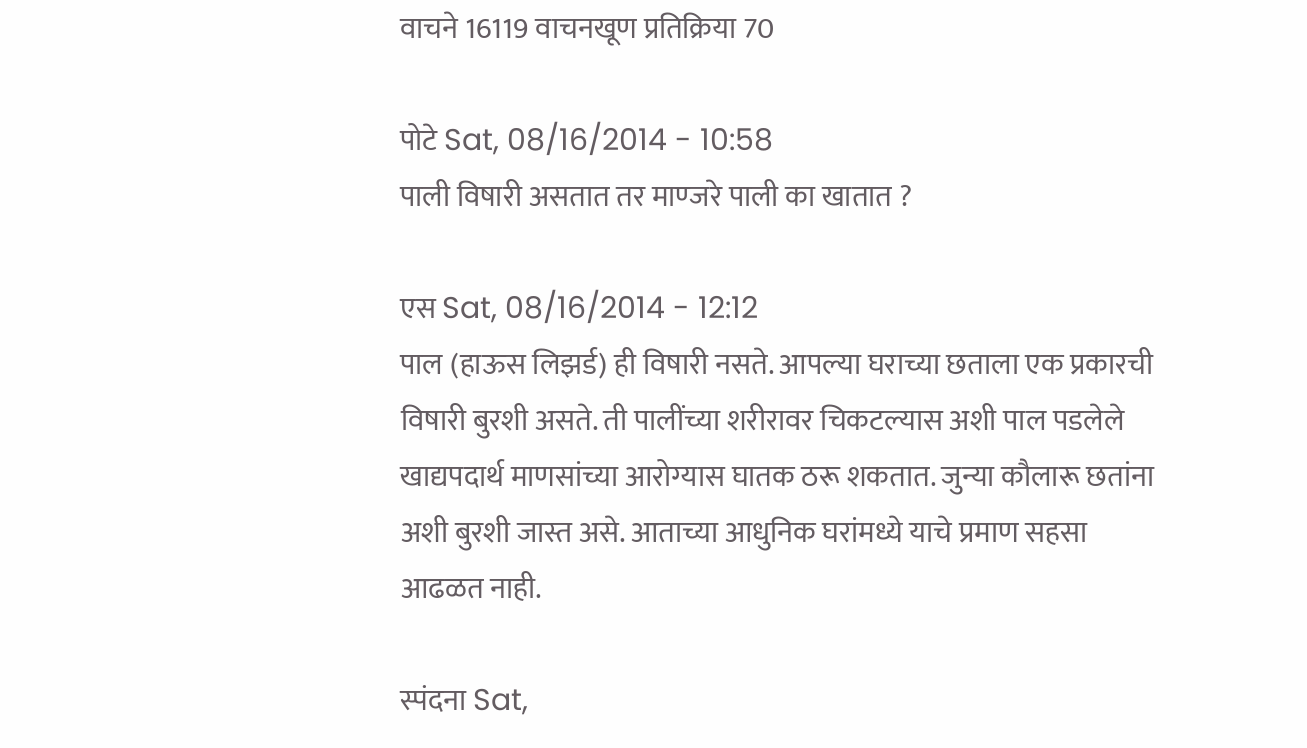वाचने 16119 वाचनखूण प्रतिक्रिया 70

पोटे Sat, 08/16/2014 - 10:58
पाली विषारी असतात तर माण्जरे पाली का खातात ?

एस Sat, 08/16/2014 - 12:12
पाल (हाऊस लिझर्ड) ही विषारी नसते. आपल्या घराच्या छताला एक प्रकारची विषारी बुरशी असते. ती पालींच्या शरीरावर चिकटल्यास अशी पाल पडलेले खाद्यपदार्थ माणसांच्या आरोग्यास घातक ठरू शकतात. जुन्या कौलारू छतांना अशी बुरशी जास्त असे. आताच्या आधुनिक घरांमध्ये याचे प्रमाण सहसा आढळत नाही.

स्पंदना Sat,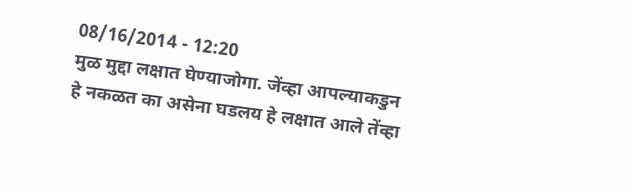08/16/2014 - 12:20
मुळ मुद्दा लक्षात घेण्याजोगा. जेंव्हा आपल्याकडुन हे नकळत का असेना घडलय हे लक्षात आले तेंव्हा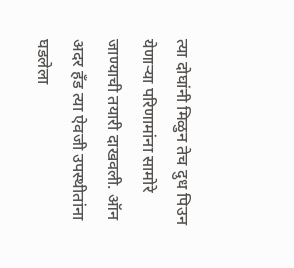त्या दोघांनी मिळुन तेच दुध पिउन येणार्‍या परिणामांना सामोरे जाण्याची तयारी दाखवली. ऑन अदर हँड त्या ऐवजी उपस्थीतांना घडलेला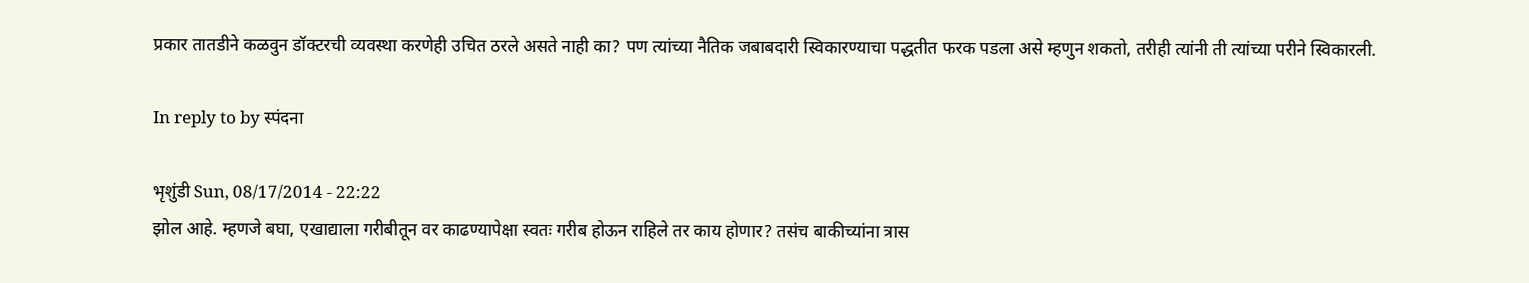प्रकार तातडीने कळवुन डॉक्टरची व्यवस्था करणेही उचित ठरले असते नाही का? पण त्यांच्या नैतिक जबाबदारी स्विकारण्याचा पद्धतीत फरक पडला असे म्हणुन शकतो, तरीही त्यांनी ती त्यांच्या परीने स्विकारली.

In reply to by स्पंदना

भृशुंडी Sun, 08/17/2014 - 22:22
झोल आहे. म्हणजे बघा, एखाद्याला गरीबीतून वर काढण्यापेक्षा स्वतः गरीब होऊन राहिले तर काय होणार? तसंच बाकीच्यांना त्रास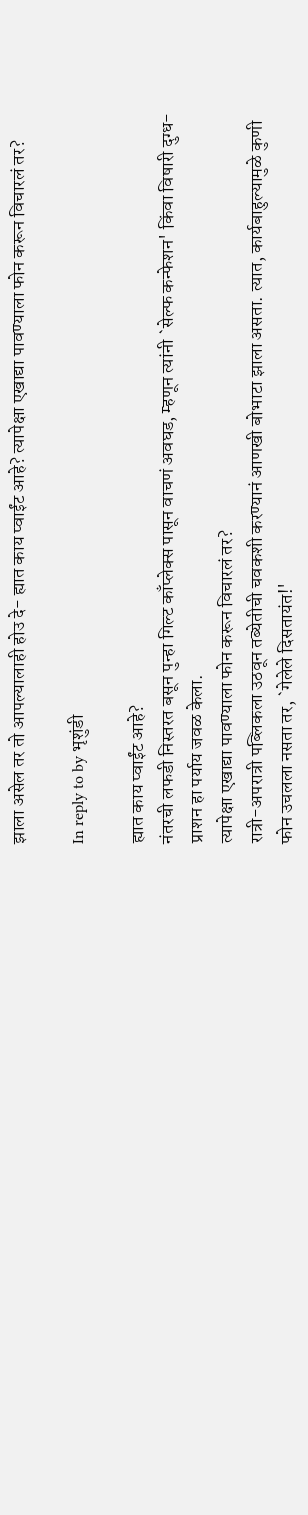झाला असेल तर तो आपल्यालाही होउ दे- ह्यात काय प्वाईंट आहे? त्यापेक्षा एखाद्या पावण्याला फोन करून विचारलं तर?

In reply to by भृशुंडी

ह्यात काय प्वाईंट आहे?
नंतरची लफडी निस्तरत बसून पुन्हा गिल्ट काँप्लेक्स पासून वाचणं अवघड, म्हणून त्यांनी `सेल्फ कन्फेशन' किंवा विषारी दुग्ध-प्राशन हा पर्याय जवळ केला.
त्यापेक्षा एखाद्या पावण्याला फोन करून विचारलं तर?
रात्री-अपरात्री पब्लिकला उठवून तब्येतीची चवकशी करण्यानं आणखी बोभाटा झाला असता. त्यात, कार्यबाहुल्यामुळे कुणी फोन उचलला नसता तर, `गेलेले दिसतायंत!'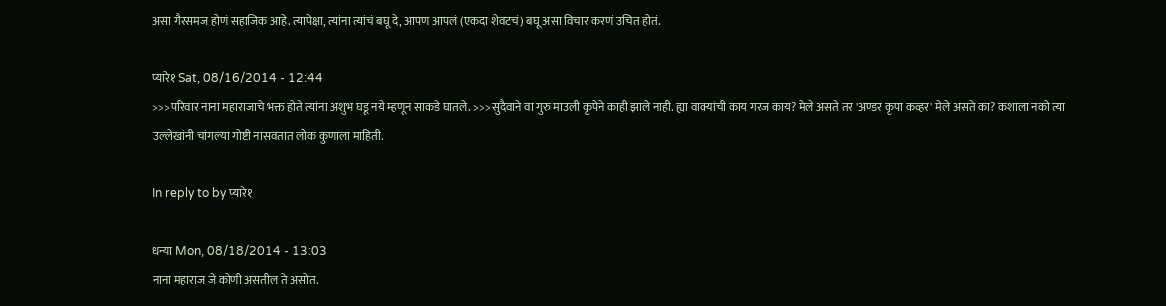असा गैरसमज होणं सहाजिक आहे. त्यापेक्षा, त्यांना त्यांचं बघू दे, आपण आपलं (एकदा शेवटचं) बघू असा विचार करणं उचित होतं.

प्यारे१ Sat, 08/16/2014 - 12:44
>>>परिवार नाना महाराजाचे भक्त होते त्यांना अशुभ घडू नये म्हणून साकडे घातले. >>>सुदैवाने वा गुरु माउली कृपेने काही झाले नाही. ह्या वाक्यांची काय गरज काय? मेले असते तर 'अण्डर कृपा कव्हर' मेले असते का? कशाला नको त्या उल्लेखांनी चांगल्या गोष्टी नासवतात लोक कुणाला माहिती.

In reply to by प्यारे१

धन्या Mon, 08/18/2014 - 13:03
नाना महाराज जे कोणी असतील ते असोत.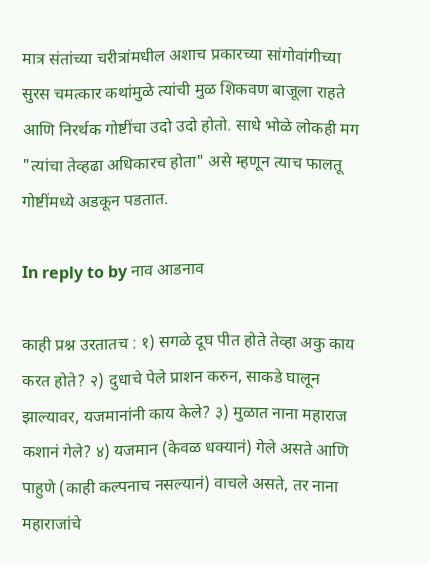मात्र संतांच्या चरीत्रांमधील अशाच प्रकारच्या सांगोवांगीच्या सुरस चमत्कार कथांमुळे त्यांची मुळ शिकवण बाजूला राहते आणि निरर्थक गोष्टींचा उदो उदो होतो. साधे भोळे लोकही मग "त्यांचा तेव्हढा अधिकारच होता" असे म्हणून त्याच फालतू गोष्टींमध्ये अडकून पडतात.

In reply to by नाव आडनाव

काही प्रश्न उरतातच : १) सगळे दूघ पीत होते तेव्हा अकु काय करत होते? २) दुधाचे पेले प्राशन करुन, साकडे घालून झाल्यावर, यजमानांनी काय केले? ३) मुळात नाना महाराज कशानं गेले? ४) यजमान (केवळ धक्यानं) गेले असते आणि पाहुणे (काही कल्पनाच नसल्यानं) वाचले असते, तर नाना महाराजांचे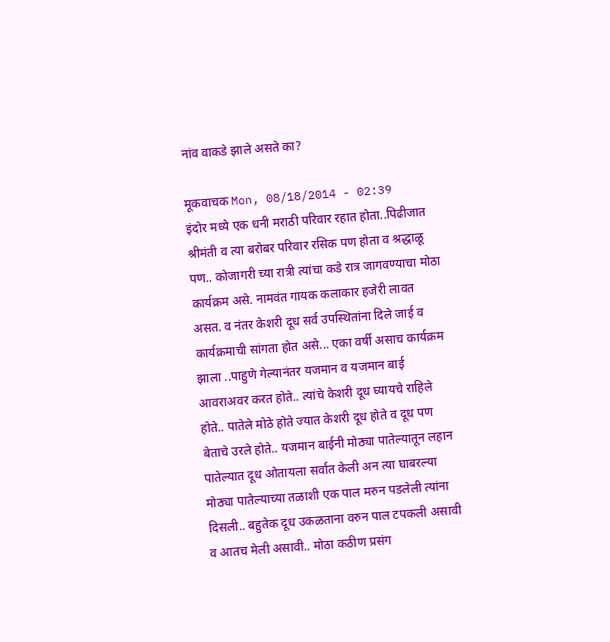नांव वाकडे झाले असते का?

मूकवाचक Mon, 08/18/2014 - 02:39
इंदोर मध्ये एक धनी मराठी परिवार रहात होता..पिढीजात श्रीमंती व त्या बरोबर परिवार रसिक पण होता व श्रद्धाळू पण.. कोजागरी च्या रात्री त्यांचा कडे रात्र जागवण्याचा मोठा कार्यक्रम असे. नामवंत गायक कलाकार हजेरी लावत असत. व नंतर केशरी दूध सर्व उपस्थितांना दिले जाई व कार्यक्रमाची सांगता होत असे... एका वर्षी असाच कार्यक्रम झाला ..पाहुणे गेल्यानंतर यजमान व यजमान बाई आवराअवर करत होते.. त्यांचे केशरी दूध घ्यायचे राहिले होते.. पातेले मोठे होते ज्यात केशरी दूध होते व दूध पण बेताचे उरले होते.. यजमान बाईनी मोठ्या पातेल्यातून लहान पातेल्यात दूध ओतायला सर्वात केली अन त्या घाबरल्या मोठ्या पातेल्याच्या तळाशी एक पाल मरुन पडलेली त्यांना दिसली.. बहुतेक दूध उकळताना वरुन पाल टपकली असावी व आतच मेली असावी.. मोठा कठीण प्रसंग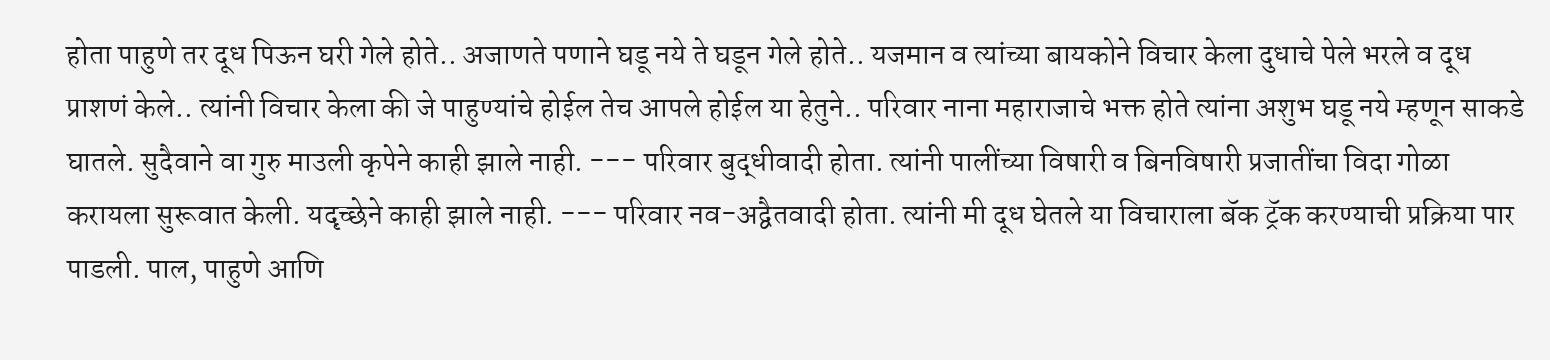होता पाहुणे तर दूध पिऊन घरी गेले होते.. अजाणते पणाने घडू नये ते घडून गेले होते.. यजमान व त्यांच्या बायकोने विचार केला दुधाचे पेले भरले व दूध प्राशणं केले.. त्यांनी विचार केला की जे पाहुण्यांचे होईल तेच आपले होईल या हेतुने.. परिवार नाना महाराजाचे भक्त होते त्यांना अशुभ घडू नये म्हणून साकडे घातले. सुदैवाने वा गुरु माउली कृपेने काही झाले नाही. --- परिवार बुद्धीवादी होता. त्यांनी पालींच्या विषारी व बिनविषारी प्रजातींचा विदा गोळा करायला सुरूवात केली. यदृच्छेने काही झाले नाही. --- परिवार नव-अद्वैतवादी होता. त्यांनी मी दूध घेतले या विचाराला बॅक ट्रॅक करण्याची प्रक्रिया पार पाडली. पाल, पाहुणे आणि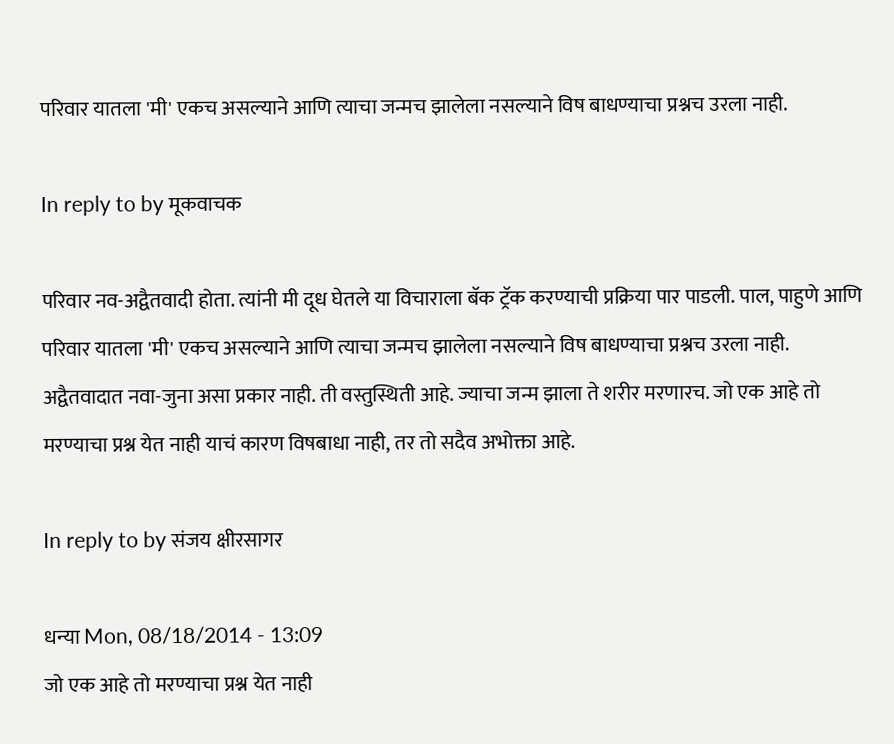परिवार यातला 'मी' एकच असल्याने आणि त्याचा जन्मच झालेला नसल्याने विष बाधण्याचा प्रश्नच उरला नाही.

In reply to by मूकवाचक

परिवार नव-अद्वैतवादी होता. त्यांनी मी दूध घेतले या विचाराला बॅक ट्रॅक करण्याची प्रक्रिया पार पाडली. पाल, पाहुणे आणि परिवार यातला 'मी' एकच असल्याने आणि त्याचा जन्मच झालेला नसल्याने विष बाधण्याचा प्रश्नच उरला नाही.
अद्वैतवादात नवा-जुना असा प्रकार नाही. ती वस्तुस्थिती आहे. ज्याचा जन्म झाला ते शरीर मरणारच. जो एक आहे तो मरण्याचा प्रश्न येत नाही याचं कारण विषबाधा नाही, तर तो सदैव अभोक्ता आहे.

In reply to by संजय क्षीरसागर

धन्या Mon, 08/18/2014 - 13:09
जो एक आहे तो मरण्याचा प्रश्न येत नाही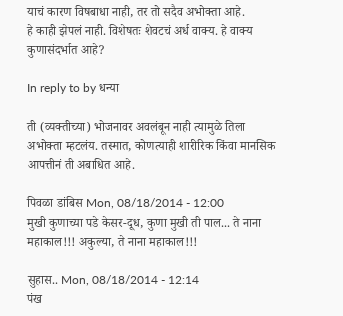याचं कारण विषबाधा नाही, तर तो सदैव अभोक्ता आहे.
हे काही झेपलं नाही. विशेषतः शेवटचं अर्ध वाक्य. हे वाक्य कुणासंदर्भात आहे?

In reply to by धन्या

ती (व्यक्तीच्या) भोजनावर अवलंबून नाही त्यामुळे तिला अभोक्ता म्हटलंय. तस्मात, कोणत्याही शारीरिक किंवा मानसिक आपत्तीनं ती अबाधित आहे.

पिवळा डांबिस Mon, 08/18/2014 - 12:00
मुखी कुणाच्या पडे केसर-दूध, कुणा मुखी ती पाल... ते नाना महाकाल!!! अकुल्या, ते नाना महाकाल!!!

सुहास.. Mon, 08/18/2014 - 12:14
पंख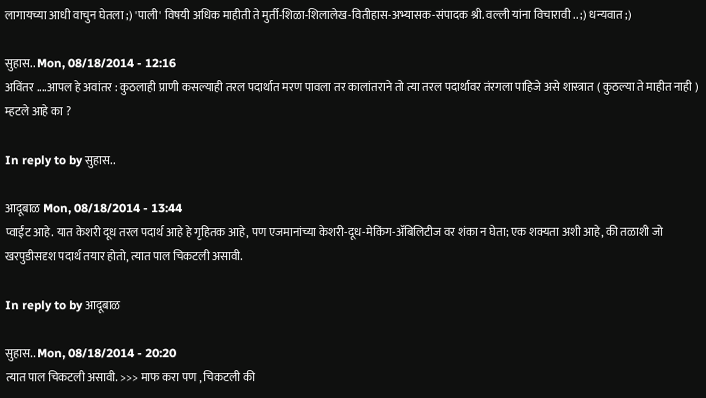लागायच्या आधी वाचुन घेतला ;) 'पाली' विषयी अधिक माहीती ते मुर्ती-शिळा-शिलालेख-वितीहास-अभ्यासक-संपादक श्री. वल्ली यांना विचारावी .. ;) धन्यवात ;)

सुहास.. Mon, 08/18/2014 - 12:16
अविंतर ....आपल हे अवांतर : कुठलाही प्राणी कसल्याही तरल पदार्थात मरण पावला तर कालांतराने तो त्या तरल पदार्थावर तंरगला पाहिजे असे शास्त्रात ( कुठल्या ते माहीत नाही ) म्हटले आहे का ?

In reply to by सुहास..

आदूबाळ Mon, 08/18/2014 - 13:44
प्वाईंट आहे. यात केशरी दूध तरल पदार्थ आहे हे गृहितक आहे, पण एजमानांच्या केशरी-दूध-मेकिंग-अ‍ॅबिलिटीज वर शंका न घेता; एक शक्यता अशी आहे, की तळाशी जो खरपुडीसदृश पदार्थ तयार होतो, त्यात पाल चिकटली असावी.

In reply to by आदूबाळ

सुहास.. Mon, 08/18/2014 - 20:20
त्यात पाल चिकटली असावी. >>> माफ करा पण , चिकटली की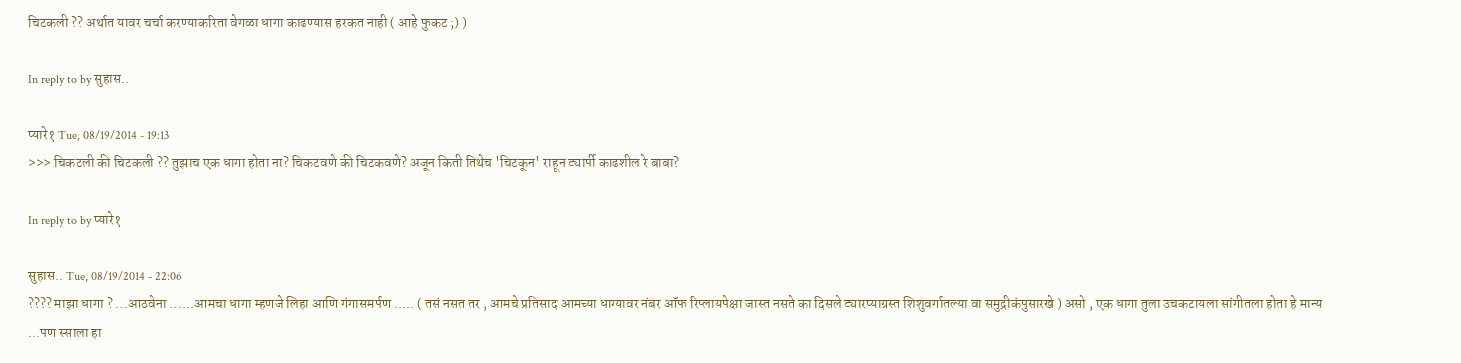चिटकली ?? अर्थात यावर चर्चा करण्याकरिता वेगळा धागा काढण्यास हरकत नाही ( आहे फुकट ;) )

In reply to by सुहास..

प्यारे१ Tue, 08/19/2014 - 19:13
>>> चिकटली की चिटकली ?? तुझाच एक धागा होता ना? चिकटवणे की चिटकवणे? अजून किती तिथेच 'चिटकून' राहून ट्यार्पी काढशील रे बाबा?

In reply to by प्यारे१

सुहास.. Tue, 08/19/2014 - 22:06
???? माझा धागा ? ...आठवेना ......आमचा धागा म्हणजे लिहा आणि गंगासमर्पण ..... ( तसं नसत तर , आमचे प्रतिसाद आमच्या धाग्यावर नंबर ऑफ रिप्लायपेक्षा जास्त नसते का दिसले ट्यारप्याग्रस्त शिशुवर्गातल्या वा समुद्रीकंपुसारखे ) असो , एक धागा तुला उचकटायला सांगीतला होता हे मान्य ...पण स्साला हा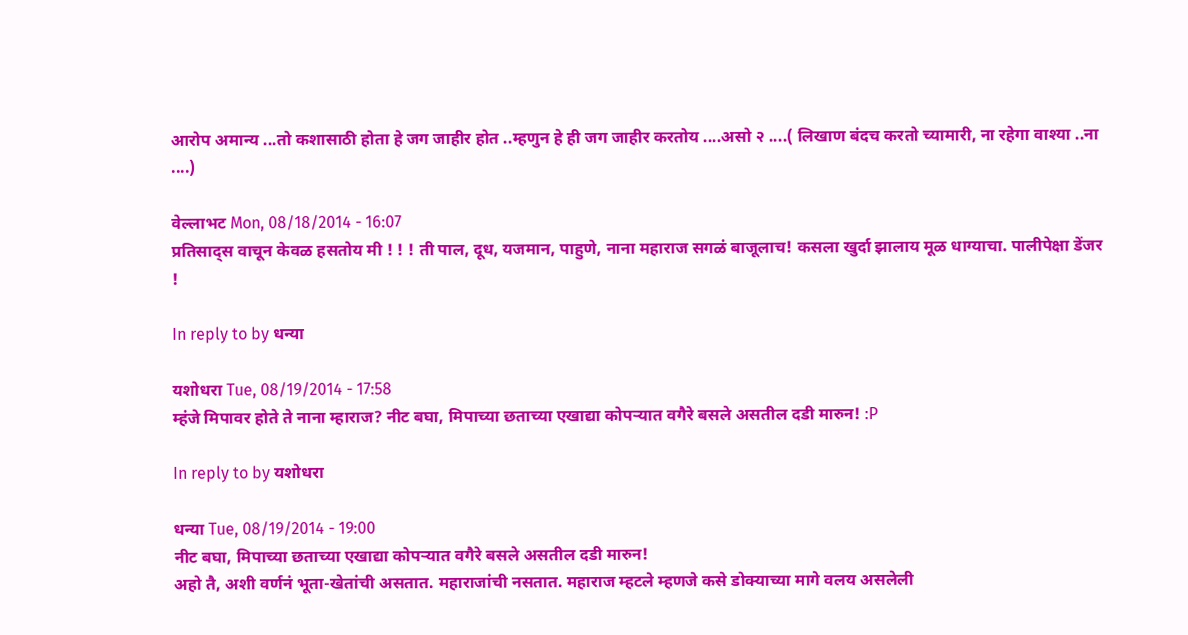आरोप अमान्य ...तो कशासाठी होता हे जग जाहीर होत ..म्हणुन हे ही जग जाहीर करतोय ....असो २ ....( लिखाण बंदच करतो च्यामारी, ना रहेगा वाश्या ..ना ....)

वेल्लाभट Mon, 08/18/2014 - 16:07
प्रतिसाद्स वाचून केवळ हसतोय मी ! ! ! ती पाल, दूध, यजमान, पाहुणे, नाना महाराज सगळं बाजूलाच! कसला खुर्दा झालाय मूळ धाग्याचा. पालीपेक्षा डेंजर !

In reply to by धन्या

यशोधरा Tue, 08/19/2014 - 17:58
म्हंजे मिपावर होते ते नाना म्हाराज? नीट बघा, मिपाच्या छताच्या एखाद्या कोपर्‍यात वगैरे बसले असतील दडी मारुन! :P

In reply to by यशोधरा

धन्या Tue, 08/19/2014 - 19:00
नीट बघा, मिपाच्या छताच्या एखाद्या कोपर्‍यात वगैरे बसले असतील दडी मारुन!
अहो तै, अशी वर्णनं भूता-खेतांची असतात. महाराजांची नसतात. महाराज म्हटले म्हणजे कसे डोक्याच्या मागे वलय असलेली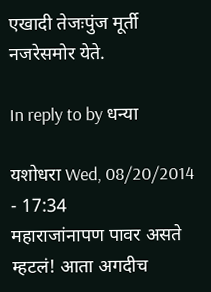एखादी तेजःपुंज मूर्ती नजरेसमोर येते.

In reply to by धन्या

यशोधरा Wed, 08/20/2014 - 17:34
महाराजांनापण पावर असते म्हटलं! आता अगदीच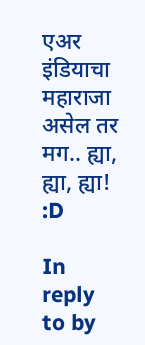एअर इंडियाचा महाराजा असेल तर मग.. ह्या, ह्या, ह्या! :D

In reply to by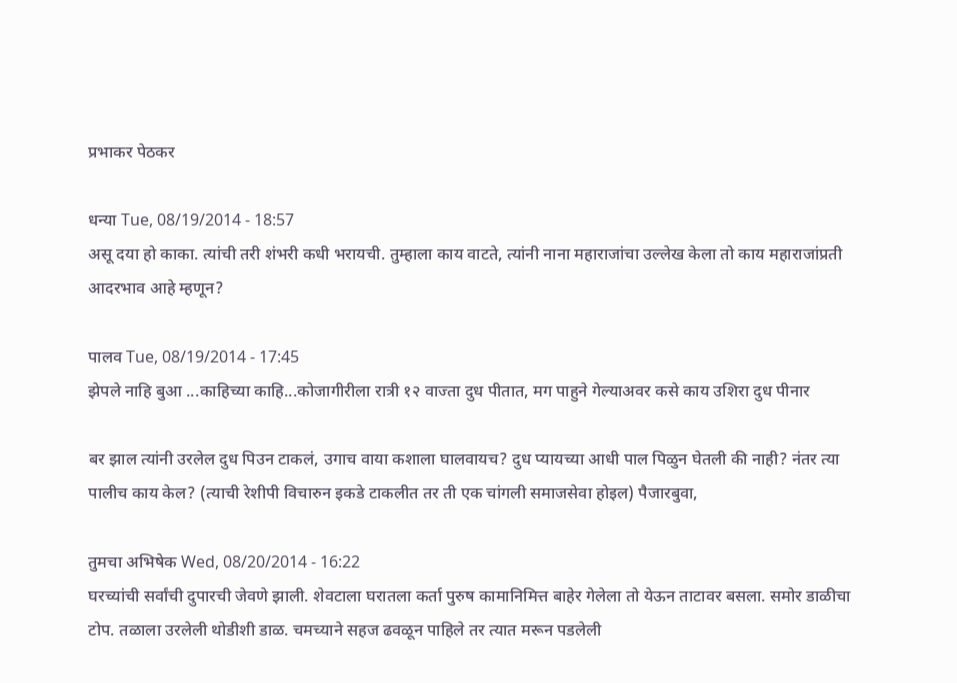प्रभाकर पेठकर

धन्या Tue, 08/19/2014 - 18:57
असू दया हो काका. त्यांची तरी शंभरी कधी भरायची. तुम्हाला काय वाटते, त्यांनी नाना महाराजांचा उल्लेख केला तो काय महाराजांप्रती आदरभाव आहे म्हणून?

पालव Tue, 08/19/2014 - 17:45
झेपले नाहि बुआ ...काहिच्या काहि...कोजागीरीला रात्री १२ वाज्ता दुध पीतात, मग पाहुने गेल्याअवर कसे काय उशिरा दुध पीनार

बर झाल त्यांनी उरलेल दुध पिउन टाकलं, उगाच वाया कशाला घालवायच? दुध प्यायच्या आधी पाल पिळुन घेतली की नाही? नंतर त्या पालीच काय केल? (त्याची रेशीपी विचारुन इकडे टाकलीत तर ती एक चांगली समाजसेवा होइल) पैजारबुवा,

तुमचा अभिषेक Wed, 08/20/2014 - 16:22
घरच्यांची सर्वांची दुपारची जेवणे झाली. शेवटाला घरातला कर्ता पुरुष कामानिमित्त बाहेर गेलेला तो येऊन ताटावर बसला. समोर डाळीचा टोप. तळाला उरलेली थोडीशी डाळ. चमच्याने सहज ढवळून पाहिले तर त्यात मरून पडलेली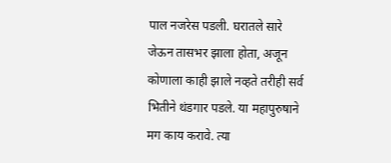पाल नजरेस पडली. घरातले सारे जेऊन तासभर झाला होता, अजून कोणाला काही झाले नव्हते तरीही सर्व भितीने थंडगार पडले. या महापुरुषाने मग काय करावे. त्या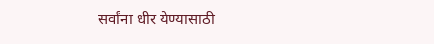सर्वांना धीर येण्यासाठी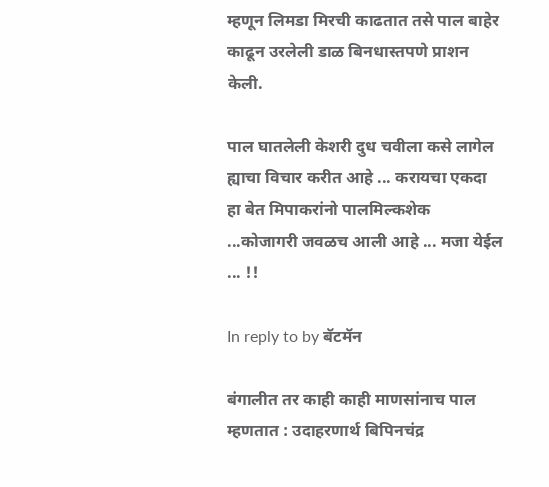म्हणून लिमडा मिरची काढतात तसे पाल बाहेर काढून उरलेली डाळ बिनधास्तपणे प्राशन केली.

पाल घातलेली केशरी दुध चवीला कसे लागेल ह्याचा विचार करीत आहे ... करायचा एकदा हा बेत मिपाकरांनो पालमिल्कशेक ...कोजागरी जवळच आली आहे ... मजा येईल ... !!

In reply to by बॅटमॅन

बंगालीत तर काही काही माणसांनाच पाल म्हणतात : उदाहरणार्थ बिपिनचंद्र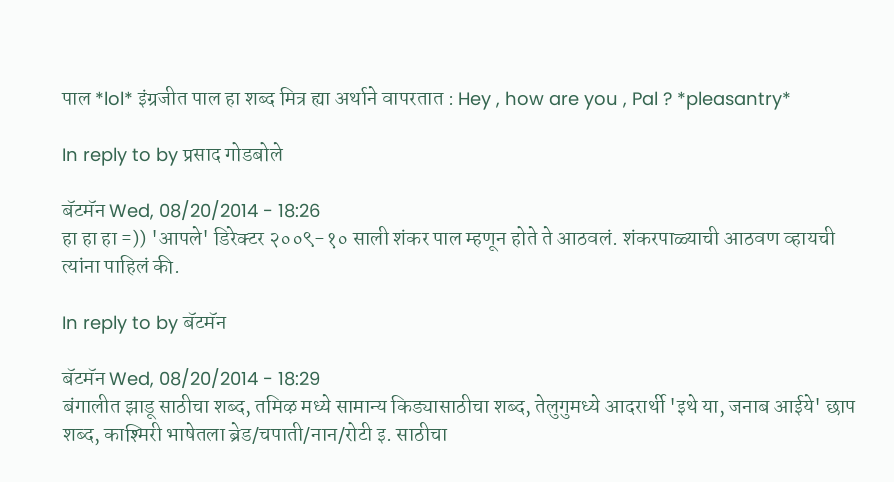पाल *lol* इंग्रजीत पाल हा शब्द मित्र ह्या अर्थाने वापरतात : Hey , how are you , Pal ? *pleasantry*

In reply to by प्रसाद गोडबोले

बॅटमॅन Wed, 08/20/2014 - 18:26
हा हा हा =)) 'आपले' डिरेक्टर २००९-१० साली शंकर पाल म्हणून होते ते आठवलं. शंकरपाळ्याची आठवण व्हायची त्यांना पाहिलं की.

In reply to by बॅटमॅन

बॅटमॅन Wed, 08/20/2014 - 18:29
बंगालीत झाडू साठीचा शब्द, तमिऴ मध्ये सामान्य किड्यासाठीचा शब्द, तेलुगुमध्ये आदरार्थी 'इथे या, जनाब आईये' छाप शब्द, काश्मिरी भाषेतला ब्रेड/चपाती/नान/रोटी इ. साठीचा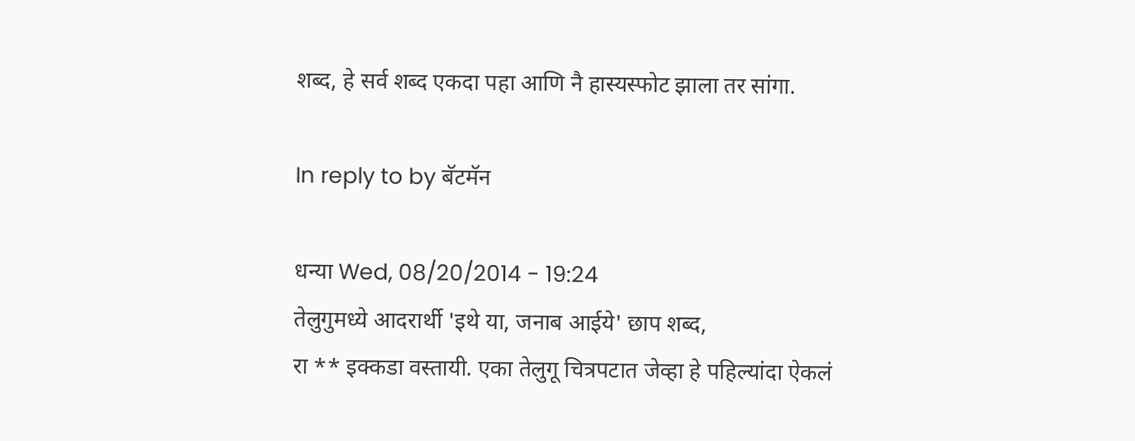शब्द, हे सर्व शब्द एकदा पहा आणि नै हास्यस्फोट झाला तर सांगा.

In reply to by बॅटमॅन

धन्या Wed, 08/20/2014 - 19:24
तेलुगुमध्ये आदरार्थी 'इथे या, जनाब आईये' छाप शब्द,
रा ** इक्कडा वस्तायी. एका तेलुगू चित्रपटात जेव्हा हे पहिल्यांदा ऐकलं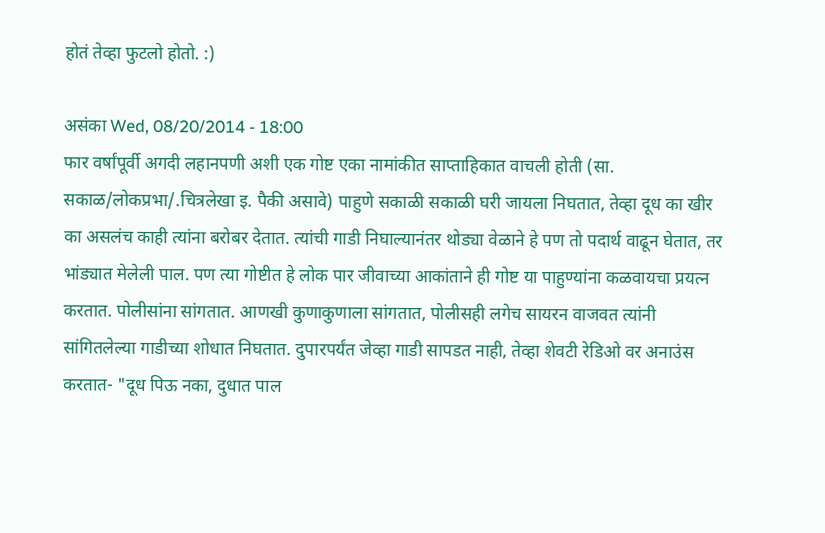होतं तेव्हा फुटलो होतो. :)

असंका Wed, 08/20/2014 - 18:00
फार वर्षांपूर्वी अगदी लहानपणी अशी एक गोष्ट एका नामांकीत साप्ताहिकात वाचली होती (सा. सकाळ/लोकप्रभा/.चित्रलेखा इ. पैकी असावे) पाहुणे सकाळी सकाळी घरी जायला निघतात, तेव्हा दूध का खीर का असलंच काही त्यांना बरोबर देतात. त्यांची गाडी निघाल्यानंतर थोड्या वेळाने हे पण तो पदार्थ वाढून घेतात, तर भांड्यात मेलेली पाल. पण त्या गोष्टीत हे लोक पार जीवाच्या आकांताने ही गोष्ट या पाहुण्यांना कळवायचा प्रयत्न करतात. पोलीसांना सांगतात. आणखी कुणाकुणाला सांगतात, पोलीसही लगेच सायरन वाजवत त्यांनी सांगितलेल्या गाडीच्या शोधात निघतात. दुपारपर्यंत जेव्हा गाडी सापडत नाही, तेव्हा शेवटी रेडिओ वर अनाउंस करतात- "दूध पिऊ नका, दुधात पाल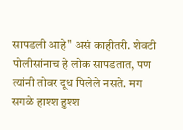सापडली आहे" असं काहीतरी. शेवटी पोलीसांनाच हे लोक सापडतात, पण त्यांनी तोवर दूध पिलेले नसते. मग सगळे हाश्श हुश्श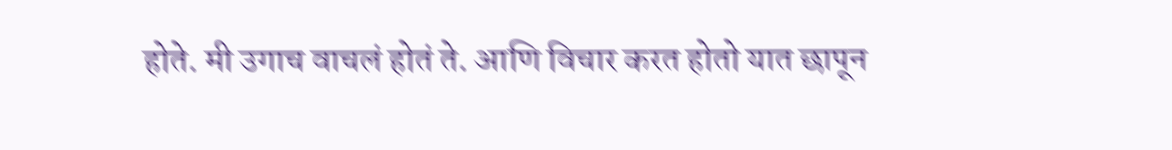होते. मी उगाच वाचलं होतं ते. आणि विचार करत होतो यात छापून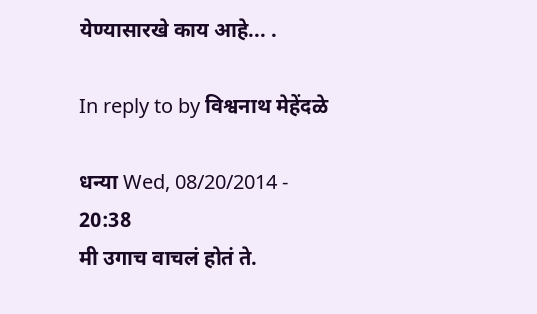येण्यासारखे काय आहे... .

In reply to by विश्वनाथ मेहेंदळे

धन्या Wed, 08/20/2014 - 20:38
मी उगाच वाचलं होतं ते.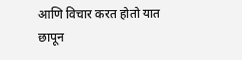आणि विचार करत होतो यात छापून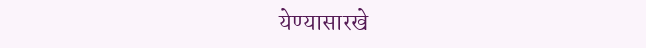येण्यासारखे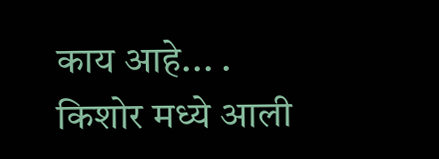काय आहे... .
किशोर मध्ये आली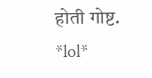होती गोष्ट.
*lol*